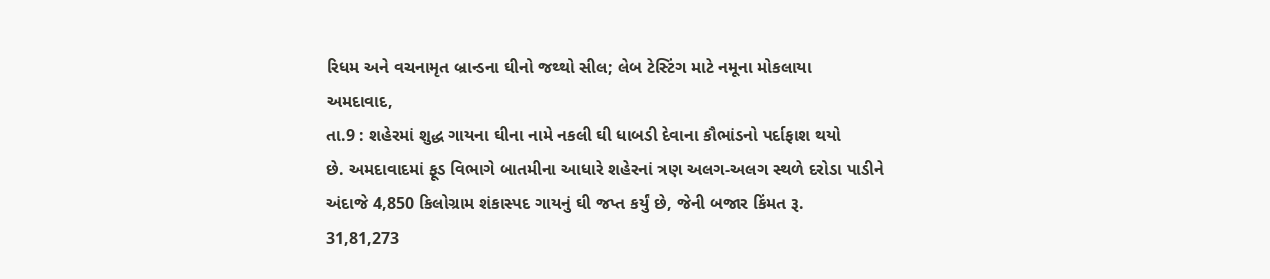રિધમ અને વચનામૃત બ્રાન્ડના ઘીનો જથ્થો સીલ; લેબ ટેસ્ટિંગ માટે નમૂના મોકલાયા
અમદાવાદ,
તા.9 : શહેરમાં શુદ્ધ ગાયના ઘીના નામે નકલી ઘી ધાબડી દેવાના કૌભાંડનો પર્દાફાશ થયો
છે. અમદાવાદમાં ફૂડ વિભાગે બાતમીના આધારે શહેરનાં ત્રણ અલગ-અલગ સ્થળે દરોડા પાડીને
અંદાજે 4,850 કિલોગ્રામ શંકાસ્પદ ગાયનું ઘી જપ્ત કર્યું છે, જેની બજાર કિંમત રૂ.
31,81,273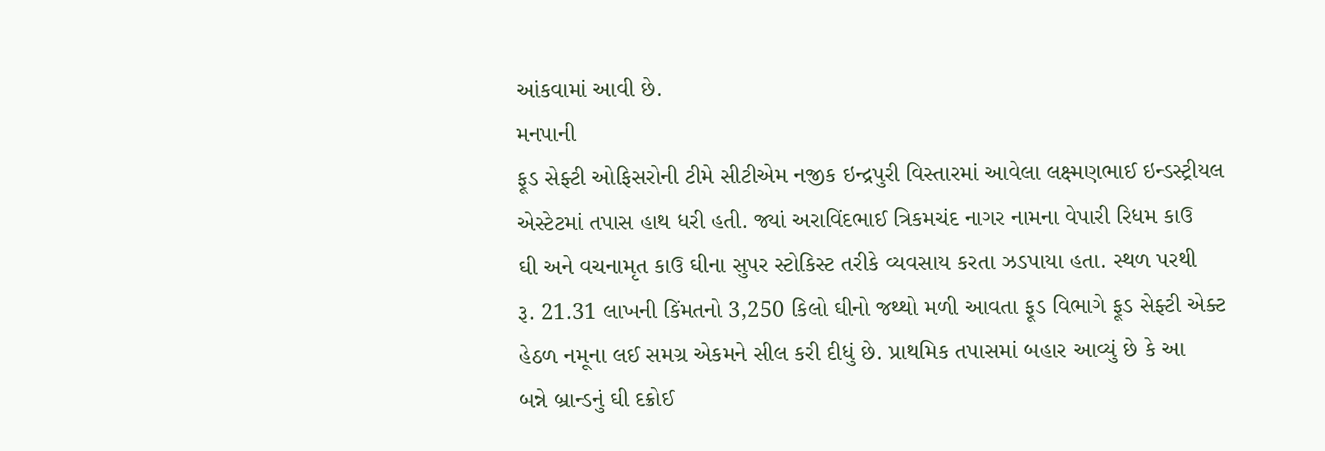આંકવામાં આવી છે.
મનપાની
ફૂડ સેફ્ટી ઓફિસરોની ટીમે સીટીએમ નજીક ઇન્દ્રપુરી વિસ્તારમાં આવેલા લક્ષ્મણભાઈ ઇન્ડસ્ટ્રીયલ
એસ્ટેટમાં તપાસ હાથ ધરી હતી. જ્યાં અરાવિંદભાઈ ત્રિકમચંદ નાગર નામના વેપારી રિધમ કાઉ
ઘી અને વચનામૃત કાઉ ઘીના સુપર સ્ટોકિસ્ટ તરીકે વ્યવસાય કરતા ઝડપાયા હતા. સ્થળ પરથી
રૂ. 21.31 લાખની કિંમતનો 3,250 કિલો ઘીનો જથ્થો મળી આવતા ફૂડ વિભાગે ફૂડ સેફ્ટી એક્ટ
હેઠળ નમૂના લઈ સમગ્ર એકમને સીલ કરી દીધું છે. પ્રાથમિક તપાસમાં બહાર આવ્યું છે કે આ
બન્ને બ્રાન્ડનું ઘી દક્રોઈ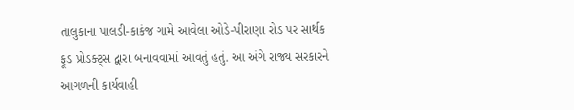તાલુકાના પાલડી-કાકંજ ગામે આવેલા ઓડે-પીરાણા રોડ પર સાર્થક
ફૂડ પ્રોડક્ટ્સ દ્વારા બનાવવામાં આવતું હતું. આ અંગે રાજ્ય સરકારને આગળની કાર્યવાહી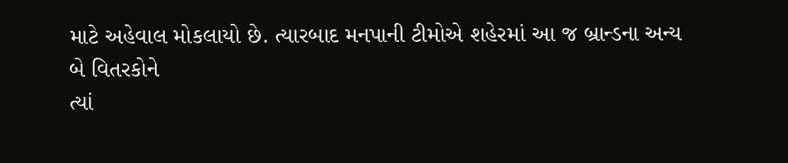માટે અહેવાલ મોકલાયો છે. ત્યારબાદ મનપાની ટીમોએ શહેરમાં આ જ બ્રાન્ડના અન્ય બે વિતરકોને
ત્યાં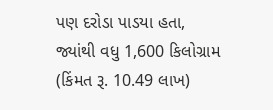પણ દરોડા પાડયા હતા, જ્યાંથી વધુ 1,600 કિલોગ્રામ (કિંમત રૂ. 10.49 લાખ)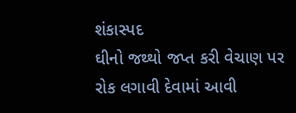શંકાસ્પદ
ઘીનો જથ્થો જપ્ત કરી વેચાણ પર રોક લગાવી દેવામાં આવી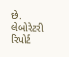છે. લેબોરેટરી રિપોર્ટ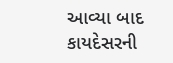આવ્યા બાદ
કાયદેસરની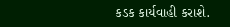કડક કાર્યવાહી કરાશે.